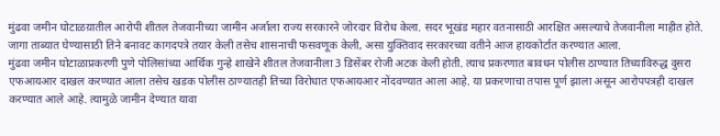मुंढवा जमीन घोटाळय़ातील आरोपी शीतल तेजवानीच्या जामीन अर्जाला राज्य सरकारने जोरदार विरोध केला. सदर भूखंड महार वतनासाठी आरक्षित असल्याचे तेजवानीला माहीत होते. जागा ताब्यात घेण्यासाठी तिने बनावट कागदपत्रे तयार केली तसेच शासनाची फसवणूक केली, असा युक्तिवाद सरकारच्या वतीने आज हायकोर्टात करण्यात आला.
मुंढवा जमीन घोटाळाप्रकरणी पुणे पोलिसांच्या आर्थिक गुन्हे शाखेने शीतल तेजवानीला 3 डिसेंबर रोजी अटक केली होती. त्याच प्रकरणात बावधन पोलीस ठाण्यात तिच्याविरुद्ध दुसरा एफआयआर दाखल करण्यात आला तसेच खडक पोलीस ठाण्यातही तिच्या विरोधात एफआयआर नोंदवण्यात आला आहे. या प्रकरणाचा तपास पूर्ण झाला असून आरोपपत्रही दाखल करण्यात आले आहे. त्यामुळे जामीन देण्यात यावा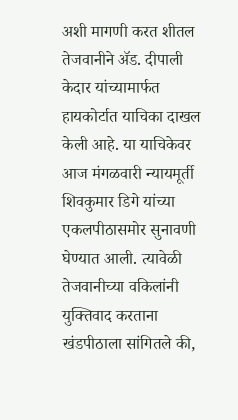अशी मागणी करत शीतल तेजवानीने ॲड. दीपाली केदार यांच्यामार्फत हायकोर्टात याचिका दाखल केली आहे. या याचिकेवर आज मंगळवारी न्यायमूर्ती शिवकुमार डिगे यांच्या एकलपीठासमोर सुनावणी घेण्यात आली. त्यावेळी तेजवानीच्या वकिलांनी युक्तिवाद करताना खंडपीठाला सांगितले की,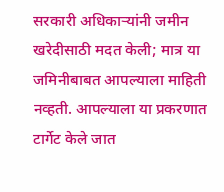सरकारी अधिकाऱ्यांनी जमीन खरेदीसाठी मदत केली; मात्र या जमिनीबाबत आपल्याला माहिती नव्हती. आपल्याला या प्रकरणात टार्गेट केले जात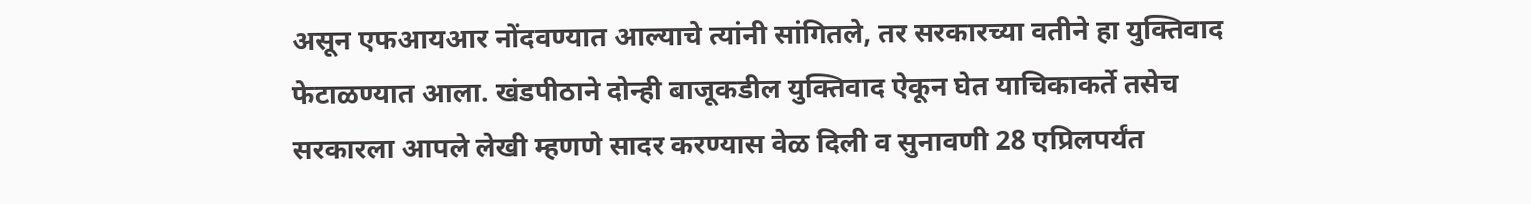असून एफआयआर नोंदवण्यात आल्याचे त्यांनी सांगितले, तर सरकारच्या वतीने हा युक्तिवाद फेटाळण्यात आला. खंडपीठाने दोन्ही बाजूकडील युक्तिवाद ऐकून घेत याचिकाकर्ते तसेच सरकारला आपले लेखी म्हणणे सादर करण्यास वेळ दिली व सुनावणी 28 एप्रिलपर्यंत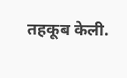तहकूब केली.